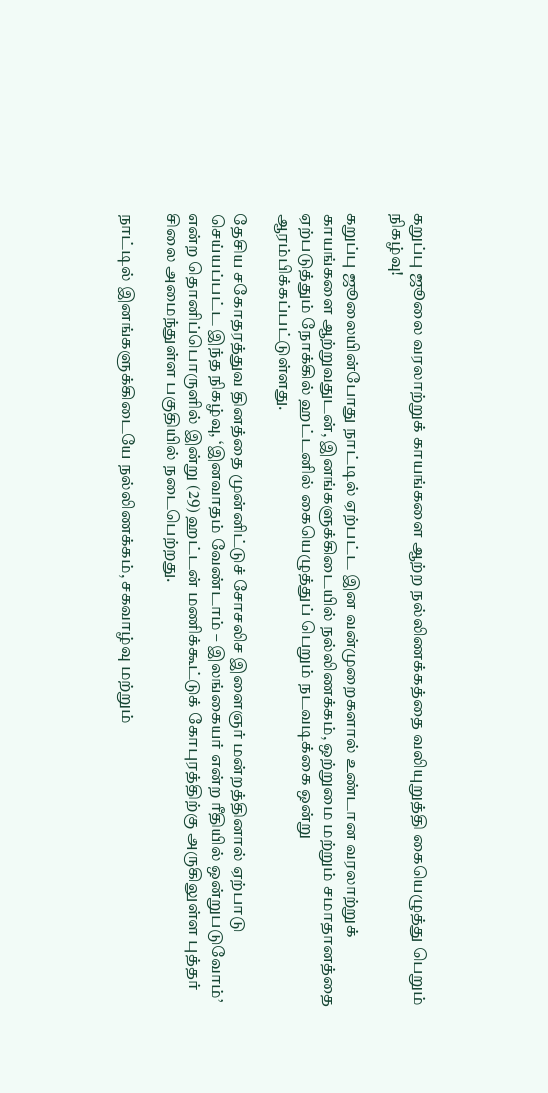கறுப்பு ஜூலை வரலாற்றுக் காயங்களை ஆற்ற நல்லிணக்கத்தை வலியுறுத்தி கையெழுத்து பெறும் நிகழ்வு!

கறுப்பு ஜூலையின்போது நாட்டில் ஏற்பட்ட இன வன்முறைகளால் உண்டான வரலாற்றுக் காயங்களை ஆற்றுவதுடன், இனங்களுக்கிடையில் நல்லிணக்கம், ஒற்றுமை மற்றும் சமாதானத்தை ஏற்படுத்தும் நோக்கில் ஹட்டனில் கையெழுத்துப் பெறும் நடவடிக்கை ஒன்று ஆரம்பிக்கப்பட்டுள்ளது.

தேசிய சகோதரத்துவ தினத்தை முன்னிட்டுச் சோசலிச இளைஞர் மன்றத்தினால் ஏற்பாடு செய்யப்பட்ட இந்த நிகழ்வு, ‘இனவாதம் வேண்டாம் – இலங்கையர் என்ற ரீதியில் ஒன்றுபடுவோம்’ என்ற தொனிப்பொருளில் இன்று (29) ஹட்டன் மணிக்கூட்டுக் கோபுரத்திற்கு அருகிலுள்ள புத்தர் சிலை அமைந்துள்ள பகுதியில் நடைபெற்றது.

நாட்டில் இனங்களுக்கிடையே நல்லிணக்கம், சகவாழ்வு மற்றும்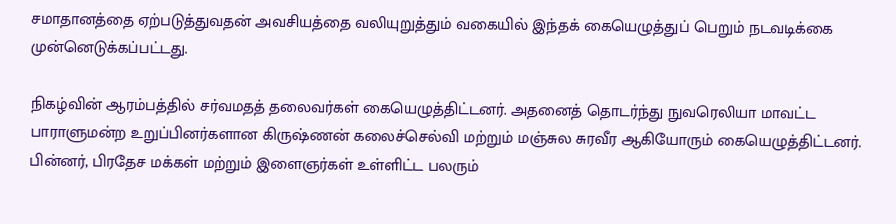சமாதானத்தை ஏற்படுத்துவதன் அவசியத்தை வலியுறுத்தும் வகையில் இந்தக் கையெழுத்துப் பெறும் நடவடிக்கை முன்னெடுக்கப்பட்டது.

நிகழ்வின் ஆரம்பத்தில் சர்வமதத் தலைவர்கள் கையெழுத்திட்டனர். அதனைத் தொடர்ந்து நுவரெலியா மாவட்ட பாராளுமன்ற உறுப்பினர்களான கிருஷ்ணன் கலைச்செல்வி மற்றும் மஞ்சுல சுரவீர ஆகியோரும் கையெழுத்திட்டனர். பின்னர், பிரதேச மக்கள் மற்றும் இளைஞர்கள் உள்ளிட்ட பலரும்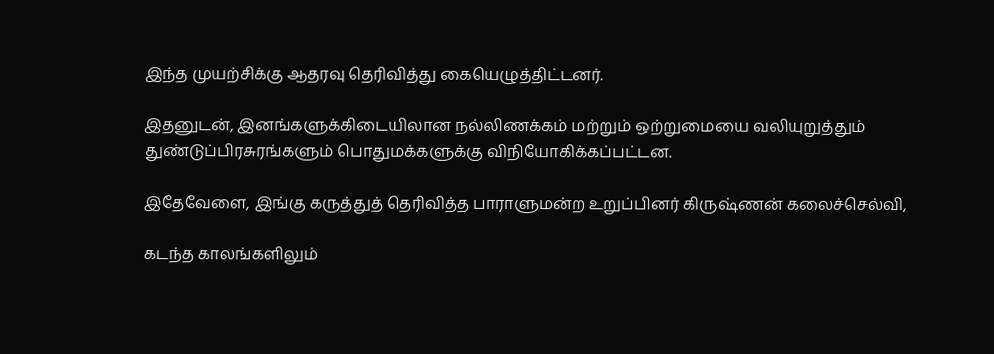இந்த முயற்சிக்கு ஆதரவு தெரிவித்து கையெழுத்திட்டனர்.

இதனுடன், இனங்களுக்கிடையிலான நல்லிணக்கம் மற்றும் ஒற்றுமையை வலியுறுத்தும் துண்டுப்பிரசுரங்களும் பொதுமக்களுக்கு விநியோகிக்கப்பட்டன.

இதேவேளை, இங்கு கருத்துத் தெரிவித்த பாராளுமன்ற உறுப்பினர் கிருஷ்ணன் கலைச்செல்வி,

கடந்த காலங்களிலும்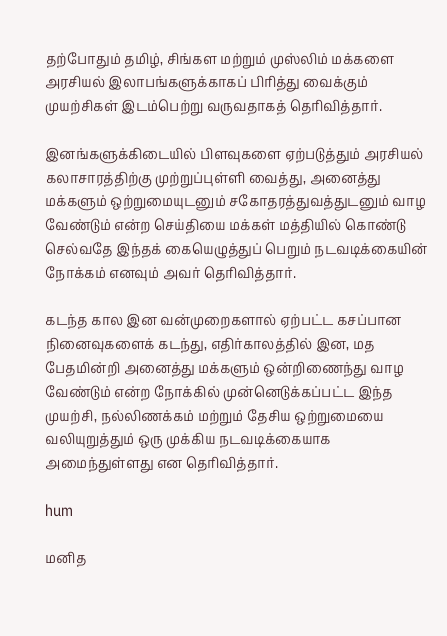தற்போதும் தமிழ், சிங்கள மற்றும் முஸ்லிம் மக்களை அரசியல் இலாபங்களுக்காகப் பிரித்து வைக்கும் முயற்சிகள் இடம்பெற்று வருவதாகத் தெரிவித்தார்.

இனங்களுக்கிடையில் பிளவுகளை ஏற்படுத்தும் அரசியல் கலாசாரத்திற்கு முற்றுப்புள்ளி வைத்து, அனைத்து மக்களும் ஒற்றுமையுடனும் சகோதரத்துவத்துடனும் வாழ வேண்டும் என்ற செய்தியை மக்கள் மத்தியில் கொண்டு செல்வதே இந்தக் கையெழுத்துப் பெறும் நடவடிக்கையின் நோக்கம் எனவும் அவர் தெரிவித்தார்.

கடந்த கால இன வன்முறைகளால் ஏற்பட்ட கசப்பான நினைவுகளைக் கடந்து, எதிர்காலத்தில் இன, மத பேதமின்றி அனைத்து மக்களும் ஒன்றிணைந்து வாழ வேண்டும் என்ற நோக்கில் முன்னெடுக்கப்பட்ட இந்த முயற்சி, நல்லிணக்கம் மற்றும் தேசிய ஒற்றுமையை வலியுறுத்தும் ஒரு முக்கிய நடவடிக்கையாக அமைந்துள்ளது என தெரிவித்தார்.

hum

மனித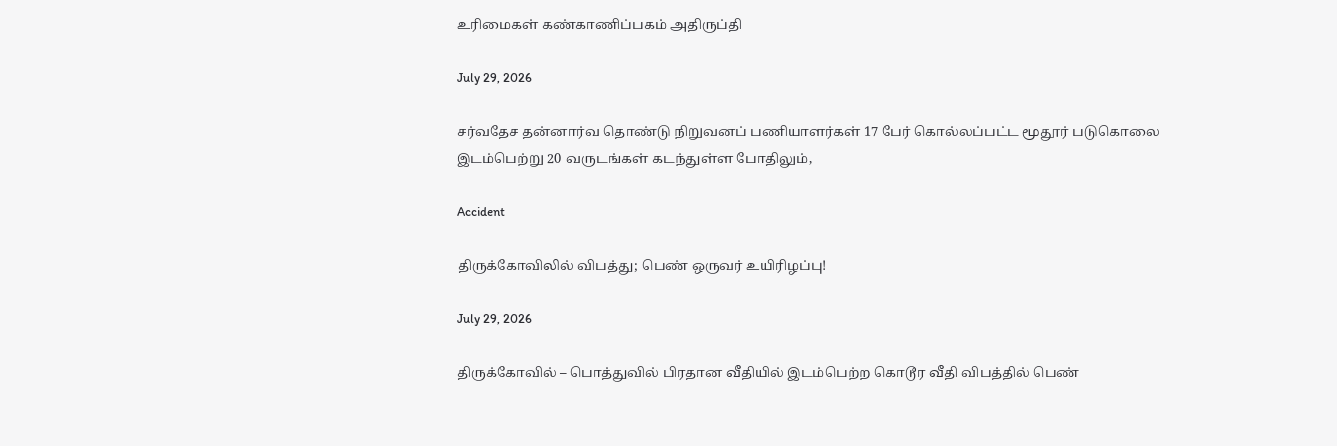உரிமைகள் கண்காணிப்பகம் அதிருப்தி

July 29, 2026

சர்வதேச தன்னார்வ தொண்டு நிறுவனப் பணியாளர்கள் 17 பேர் கொல்லப்பட்ட மூதூர் படுகொலை இடம்பெற்று 20 வருடங்கள் கடந்துள்ள போதிலும்,

Accident

திருக்கோவிலில் விபத்து; பெண் ஒருவர் உயிரிழப்பு!

July 29, 2026

திருக்கோவில் – பொத்துவில் பிரதான வீதியில் இடம்பெற்ற கொடூர வீதி விபத்தில் பெண்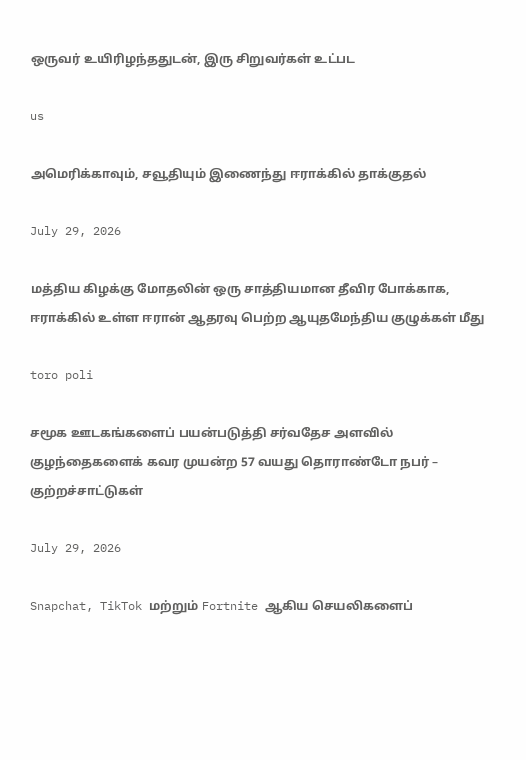ஒருவர் உயிரிழந்ததுடன், இரு சிறுவர்கள் உட்பட

us

அமெரிக்காவும், சவூதியும் இணைந்து ஈராக்கில் தாக்குதல்

July 29, 2026

மத்திய கிழக்கு மோதலின் ஒரு சாத்தியமான தீவிர போக்காக, ஈராக்கில் உள்ள ஈரான் ஆதரவு பெற்ற ஆயுதமேந்திய குழுக்கள் மீது

toro poli

சமூக ஊடகங்களைப் பயன்படுத்தி சர்வதேச அளவில் குழந்தைகளைக் கவர முயன்ற 57 வயது தொராண்டோ நபர் – குற்றச்சாட்டுகள்

July 29, 2026

Snapchat, TikTok மற்றும் Fortnite ஆகிய செயலிகளைப்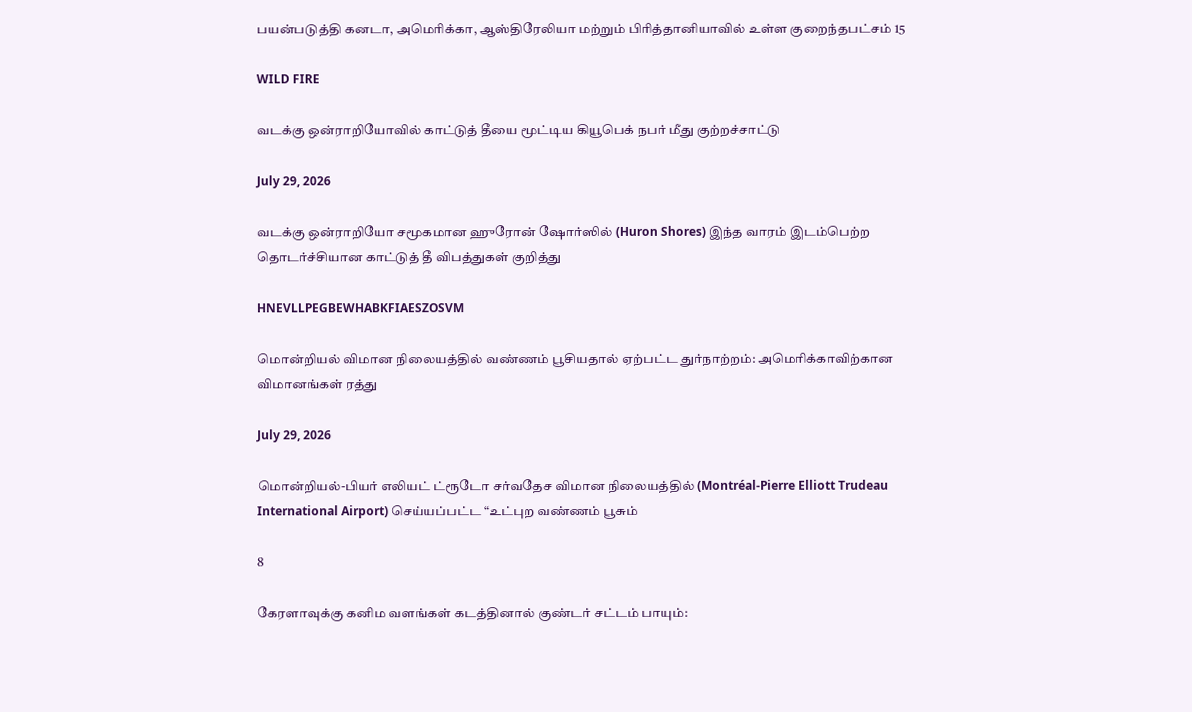பயன்படுத்தி கனடா, அமெரிக்கா, ஆஸ்திரேலியா மற்றும் பிரித்தானியாவில் உள்ள குறைந்தபட்சம் 15

WILD FIRE

வடக்கு ஒன்ராறியோவில் காட்டுத் தீயை மூட்டிய கியூபெக் நபர் மீது குற்றச்சாட்டு

July 29, 2026

வடக்கு ஒன்ராறியோ சமூகமான ஹுரோன் ஷோர்ஸில் (Huron Shores) இந்த வாரம் இடம்பெற்ற தொடர்ச்சியான காட்டுத் தீ விபத்துகள் குறித்து

HNEVLLPEGBEWHABKFIAESZOSVM

மொன்றியல் விமான நிலையத்தில் வண்ணம் பூசியதால் ஏற்பட்ட துர்நாற்றம்: அமெரிக்காவிற்கான விமானங்கள் ரத்து

July 29, 2026

மொன்றியல்-பியர் எலியட் ட்ரூடோ சர்வதேச விமான நிலையத்தில் (Montréal-Pierre Elliott Trudeau International Airport) செய்யப்பட்ட “உட்புற வண்ணம் பூசும்

8

கேரளாவுக்கு கனிம வளங்கள் கடத்தினால் குண்டர் சட்டம் பாயும்: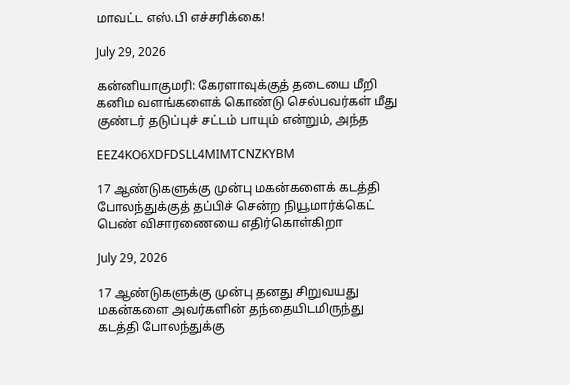மாவட்ட எஸ்.பி எச்சரிக்கை!

July 29, 2026

கன்னியாகுமரி: கேரளாவுக்குத் தடையை மீறி கனிம வளங்களைக் கொண்டு செல்பவர்கள் மீது குண்டர் தடுப்புச் சட்டம் பாயும் என்றும், அந்த

EEZ4KO6XDFDSLL4MIMTCNZKYBM

17 ஆண்டுகளுக்கு முன்பு மகன்களைக் கடத்தி போலந்துக்குத் தப்பிச் சென்ற நியூமார்க்கெட் பெண் விசாரணையை எதிர்கொள்கிறா

July 29, 2026

17 ஆண்டுகளுக்கு முன்பு தனது சிறுவயது மகன்களை அவர்களின் தந்தையிடமிருந்து கடத்தி போலந்துக்கு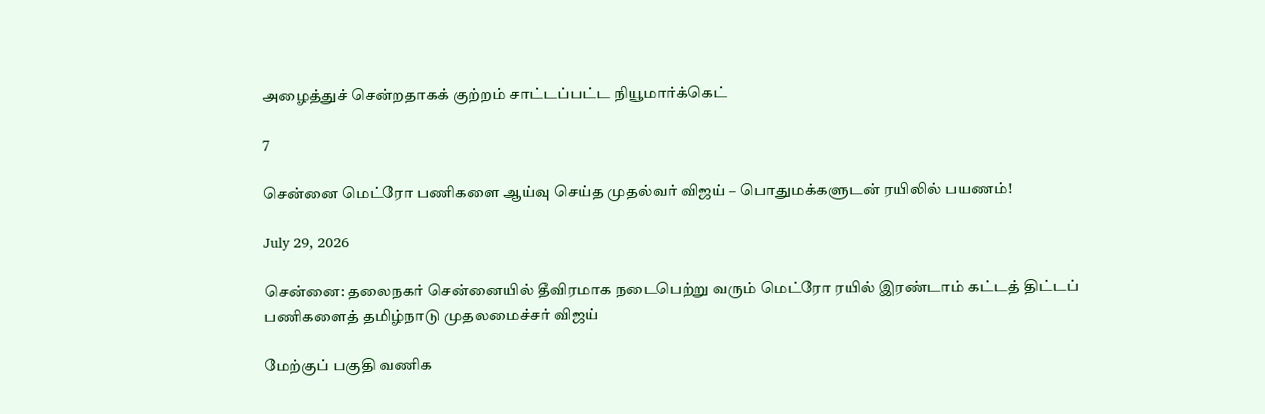அழைத்துச் சென்றதாகக் குற்றம் சாட்டப்பட்ட நியூமார்க்கெட்

7

சென்னை மெட்ரோ பணிகளை ஆய்வு செய்த முதல்வர் விஜய் – பொதுமக்களுடன் ரயிலில் பயணம்!

July 29, 2026

சென்னை: தலைநகர் சென்னையில் தீவிரமாக நடைபெற்று வரும் மெட்ரோ ரயில் இரண்டாம் கட்டத் திட்டப் பணிகளைத் தமிழ்நாடு முதலமைச்சர் விஜய்

மேற்குப் பகுதி வணிக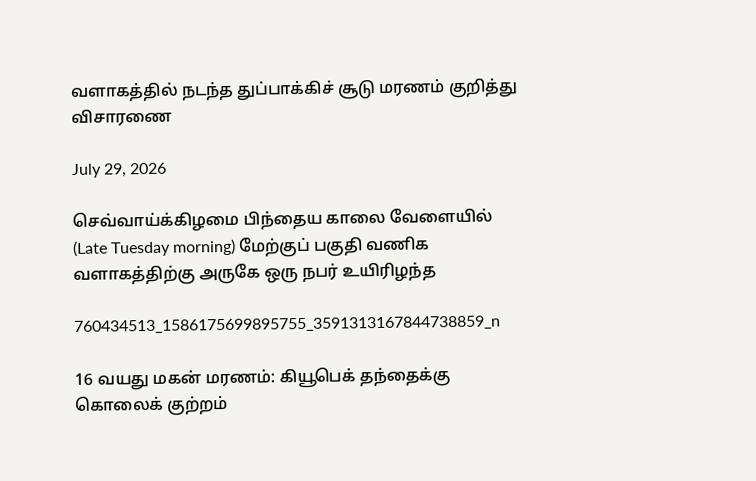வளாகத்தில் நடந்த துப்பாக்கிச் சூடு மரணம் குறித்து விசாரணை

July 29, 2026

செவ்வாய்க்கிழமை பிந்தைய காலை வேளையில் (Late Tuesday morning) மேற்குப் பகுதி வணிக வளாகத்திற்கு அருகே ஒரு நபர் உயிரிழந்த

760434513_1586175699895755_3591313167844738859_n

16 வயது மகன் மரணம்: கியூபெக் தந்தைக்கு கொலைக் குற்றம்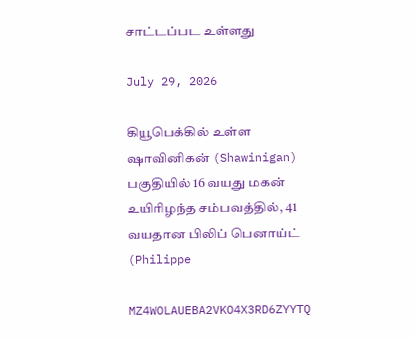சாட்டப்பட உள்ளது

July 29, 2026

கியூபெக்கில் உள்ள ஷாவினிகன் (Shawinigan) பகுதியில் 16 வயது மகன் உயிரிழந்த சம்பவத்தில், 41 வயதான பிலிப் பெனாய்ட் (Philippe

MZ4WOLAUEBA2VKO4X3RD6ZYYTQ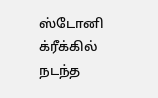ஸ்டோனி க்ரீக்கில் நடந்த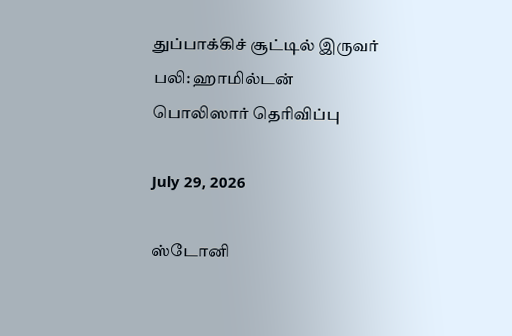துப்பாக்கிச் சூட்டில் இருவர் பலி: ஹாமில்டன் பொலிஸார் தெரிவிப்பு

July 29, 2026

ஸ்டோனி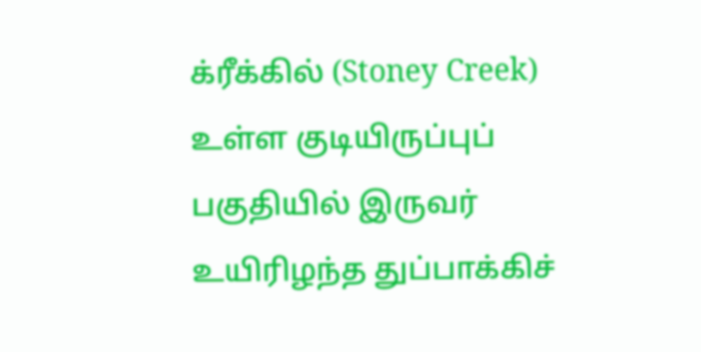க்ரீக்கில் (Stoney Creek) உள்ள குடியிருப்புப் பகுதியில் இருவர் உயிரிழந்த துப்பாக்கிச்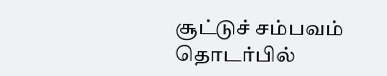சூட்டுச் சம்பவம் தொடர்பில்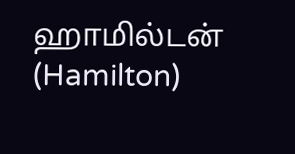ஹாமில்டன் (Hamilton)